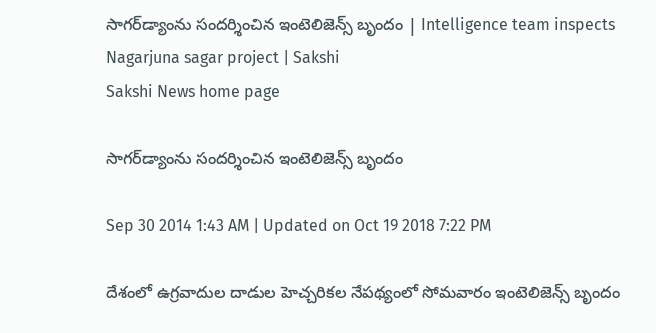సాగర్‌డ్యాంను సందర్శించిన ఇంటెలిజెన్స్ బృందం | Intelligence team inspects Nagarjuna sagar project | Sakshi
Sakshi News home page

సాగర్‌డ్యాంను సందర్శించిన ఇంటెలిజెన్స్ బృందం

Sep 30 2014 1:43 AM | Updated on Oct 19 2018 7:22 PM

దేశంలో ఉగ్రవాదుల దాడుల హెచ్చరికల నేపథ్యంలో సోమవారం ఇంటెలిజెన్స్ బృందం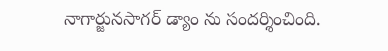నాగార్జునసాగర్ డ్యాం ను సందర్శించింది.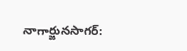నాగార్జునసాగర్: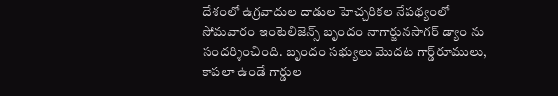దేశంలో ఉగ్రవాదుల దాడుల హెచ్చరికల నేపథ్యంలో సోమవారం ఇంటెలిజెన్స్ బృందం నాగార్జునసాగర్ డ్యాం ను సందర్శించింది. బృందం సభ్యులు మొదట గార్డ్‌రూములు, కాపలా ఉండే గార్డుల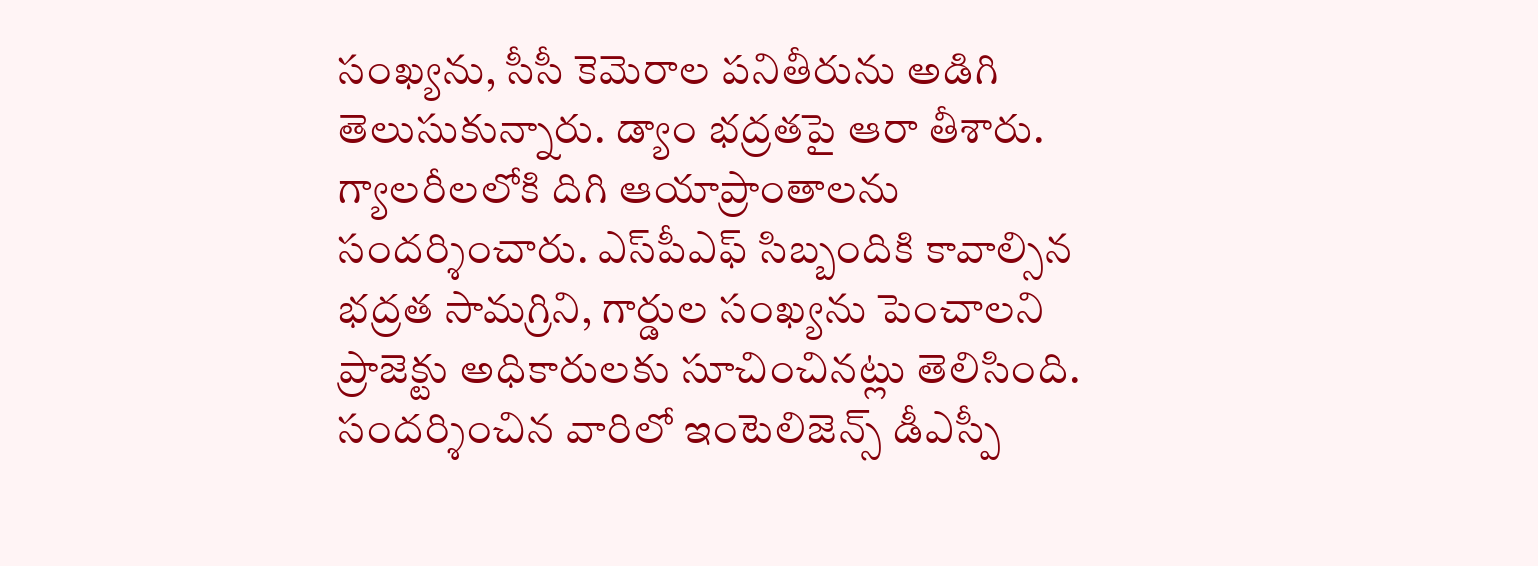సంఖ్యను, సీసీ కెమెరాల పనితీరును అడిగి తెలుసుకున్నారు. డ్యాం భద్రతపై ఆరా తీశారు. గ్యాలరీలలోకి దిగి ఆయాప్రాంతాలను సందర్శించారు. ఎస్‌పీఎఫ్ సిబ్బందికి కావాల్సిన భద్రత సామగ్రిని, గార్డుల సంఖ్యను పెంచాలని ప్రాజెక్టు అధికారులకు సూచించినట్లు తెలిసింది. సందర్శించిన వారిలో ఇంటెలిజెన్స్ డీఎస్పీ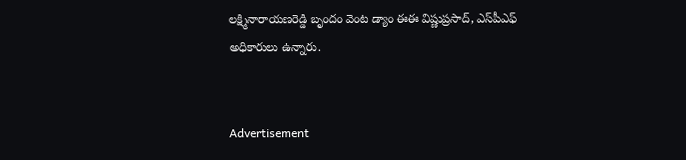లక్ష్మినారాయణరెడ్డి బృందం వెంట డ్యాం ఈఈ విష్ణుప్రసాద్, ఎస్‌పీఎఫ్ అధికారులు ఉన్నారు.


Advertisement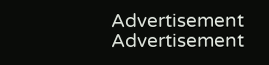Advertisement
Advertisement